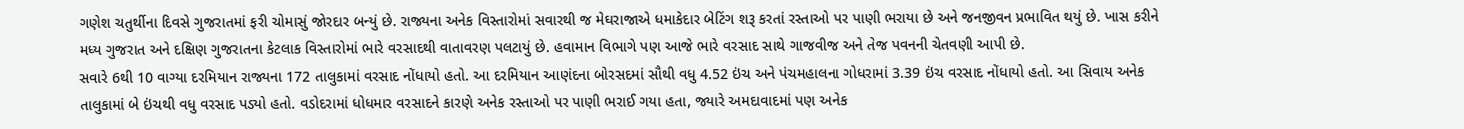ગણેશ ચતુર્થીના દિવસે ગુજરાતમાં ફરી ચોમાસું જોરદાર બન્યું છે. રાજ્યના અનેક વિસ્તારોમાં સવારથી જ મેઘરાજાએ ધમાકેદાર બેટિંગ શરૂ કરતાં રસ્તાઓ પર પાણી ભરાયા છે અને જનજીવન પ્રભાવિત થયું છે. ખાસ કરીને મધ્ય ગુજરાત અને દક્ષિણ ગુજરાતના કેટલાક વિસ્તારોમાં ભારે વરસાદથી વાતાવરણ પલટાયું છે. હવામાન વિભાગે પણ આજે ભારે વરસાદ સાથે ગાજવીજ અને તેજ પવનની ચેતવણી આપી છે.
સવારે 6થી 10 વાગ્યા દરમિયાન રાજ્યના 172 તાલુકામાં વરસાદ નોંધાયો હતો. આ દરમિયાન આણંદના બોરસદમાં સૌથી વધુ 4.52 ઇંચ અને પંચમહાલના ગોધરામાં 3.39 ઇંચ વરસાદ નોંધાયો હતો. આ સિવાય અનેક તાલુકામાં બે ઇંચથી વધુ વરસાદ પડ્યો હતો. વડોદરામાં ધોધમાર વરસાદને કારણે અનેક રસ્તાઓ પર પાણી ભરાઈ ગયા હતા, જ્યારે અમદાવાદમાં પણ અનેક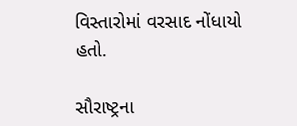વિસ્તારોમાં વરસાદ નોંધાયો હતો.

સૌરાષ્ટ્રના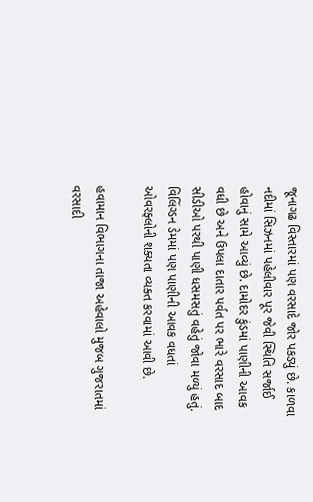જૂનાગઢ વિસ્તારમાં પણ વરસાદે જોર પકડ્યું છે. કાળવા નદીમાં સિઝનમાં પહેલીવાર પૂર જેવી સ્થિતિ સર્જાઈ હોવાનું સામે આવ્યું છે. દામોદર કુંડમાં પાણીની આવક વધી છે અને ઉપલા દાતાર પર્વત પર ભારે વરસાદ બાદ સીડીઓ પરથી પાણી ધસમસતું વહેતું જોવા મળ્યું હતું. વિલિંગ્ડન ડેમમાં પણ પાણીની આવક વધતાં ઓવરફ્લોની શક્યતા વ્યક્ત કરવામાં આવી છે.

હવામાન વિભાગના તાજા અહેવાલો મુજબ ગુજરાતમાં વરસાદી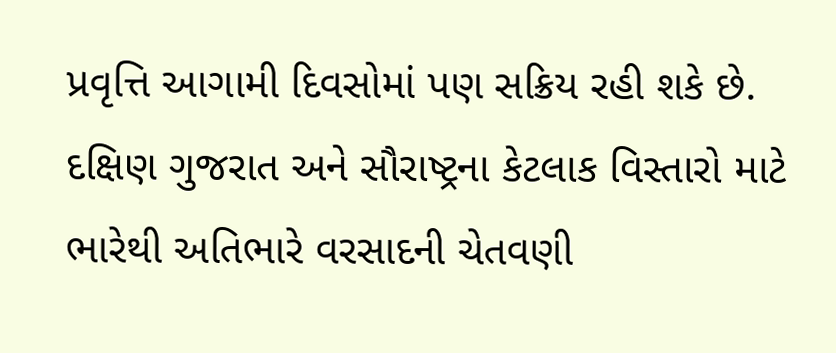પ્રવૃત્તિ આગામી દિવસોમાં પણ સક્રિય રહી શકે છે. દક્ષિણ ગુજરાત અને સૌરાષ્ટ્રના કેટલાક વિસ્તારો માટે ભારેથી અતિભારે વરસાદની ચેતવણી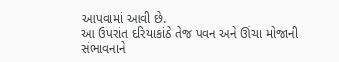આપવામાં આવી છે.
આ ઉપરાંત દરિયાકાંઠે તેજ પવન અને ઊંચા મોજાની સંભાવનાને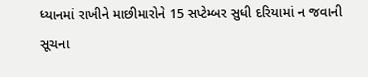ધ્યાનમાં રાખીને માછીમારોને 15 સપ્ટેમ્બર સુધી દરિયામાં ન જવાની સૂચના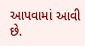આપવામાં આવી છે.